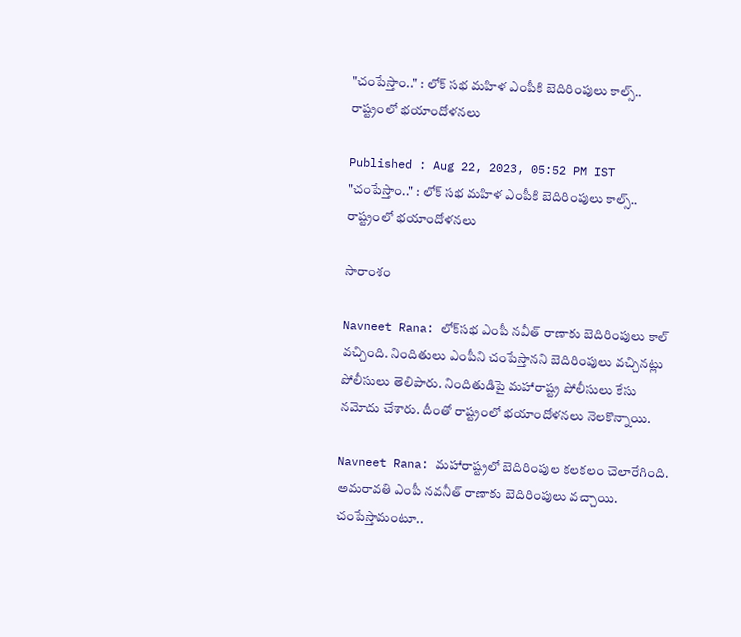"చంపేస్తాం.." : లోక్ సభ మహిళ ఎంపీకి బెదిరింపులు కాల్స్.. రాష్ట్రంలో భయాందోళనలు

Published : Aug 22, 2023, 05:52 PM IST
"చంపేస్తాం.." : లోక్ సభ మహిళ ఎంపీకి బెదిరింపులు కాల్స్.. రాష్ట్రంలో భయాందోళనలు

సారాంశం

Navneet Rana: లోక్‌సభ ఎంపీ నవీత్ రాణాకు బెదిరింపులు కాల్ వచ్చింది. నిందితులు ఎంపీని చంపేస్తానని బెదిరింపులు వచ్చినట్లు పోలీసులు తెలిపారు. నిందితుడిపై మహారాష్ట్ర పోలీసులు కేసు నమోదు చేశారు. దీంతో రాష్ట్రంలో భయాందోళనలు నెలకొన్నాయి.

Navneet Rana: మహారాష్ట్రలో బెదిరింపుల కలకలం చెలారేగింది. అమరావతి ఎంపీ నవనీత్ రాణాకు బెదిరింపులు వచ్చాయి. చంపేస్తామంటూ..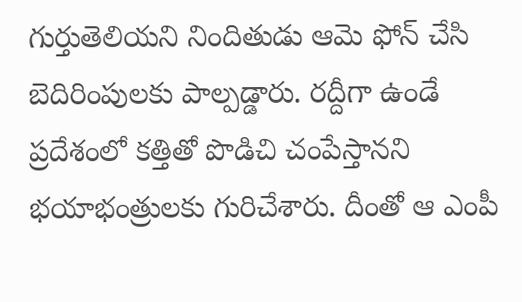గుర్తుతెలియని నిందితుడు ఆమె ఫోన్ చేసి బెదిరింపులకు పాల్పడ్డారు. రద్దీగా ఉండే ప్రదేశంలో కత్తితో పొడిచి చంపేస్తానని భయాభంత్రులకు గురిచేశారు. దీంతో ఆ ఎంపీ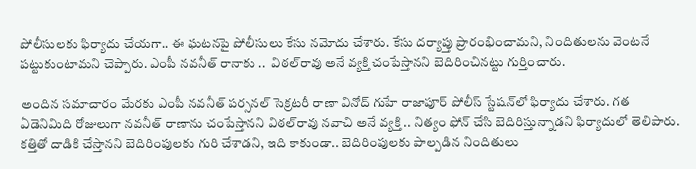పోలీసులకు ఫిర్యాదు చేయగా.. ఈ ఘటనపై పోలీసులు కేసు నమోదు చేశారు. కేసు దర్యాప్తు ప్రారంభించామని, నిందితులను వెంటనే పట్టుకుంటామని చెప్పారు. ఎంపీ నవనీత్ రానాకు ..  విఠల్‌రావు అనే వ్యక్తి చంపేస్తానని బెదిరించినట్టు గుర్తించారు.

అందిన సమాచారం మేరకు ఎంపీ నవనీత్ పర్సనల్ సెక్రటరీ రాణా వినోద్ గుహే రాజాపూర్ పోలీస్ స్టేషన్‌లో ఫిర్యాదు చేశారు. గత ఏడెనిమిది రోజులుగా నవనీత్ రాణాను చంపేస్తానని విఠల్‌రావు నవాచి అనే వ్యక్తి .. నిత్యం ఫోన్ చేసి బెదిరిస్తున్నాడని ఫిర్యాదులో తెలిపారు. కత్తితో దాడికి చేస్తానని బెదిరింపులకు గురి చేశాడని, ఇది కాకుండా.. బెదిరింపులకు పాల్పడిన నిందితులు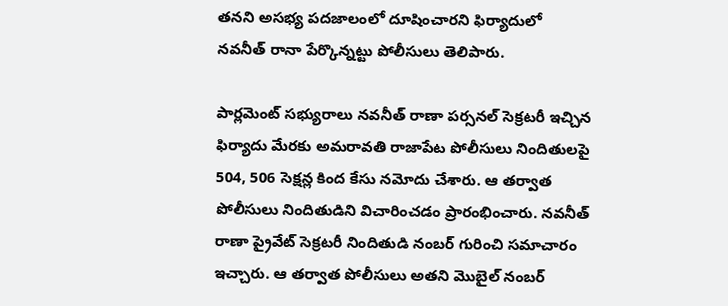తనని అసభ్య పదజాలంలో దూషించారని ఫిర్యాదులో నవనీత్ రానా పేర్కొన్నట్టు పోలీసులు తెలిపారు.

పార్లమెంట్ సభ్యురాలు నవనీత్ రాణా పర్సనల్ సెక్రటరీ ఇచ్చిన ఫిర్యాదు మేరకు అమరావతి రాజాపేట పోలీసులు నిందితులపై 504, 506 సెక్షన్ల కింద కేసు నమోదు చేశారు. ఆ తర్వాత పోలీసులు నిందితుడిని విచారించడం ప్రారంభించారు. నవనీత్ రాణా ప్రైవేట్ సెక్రటరీ నిందితుడి నంబర్ గురించి సమాచారం ఇచ్చారు. ఆ తర్వాత పోలీసులు అతని మొబైల్ నంబర్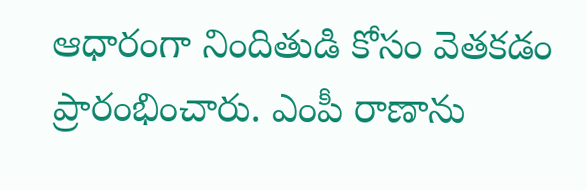ఆధారంగా నిందితుడి కోసం వెతకడం ప్రారంభించారు. ఎంపీ రాణాను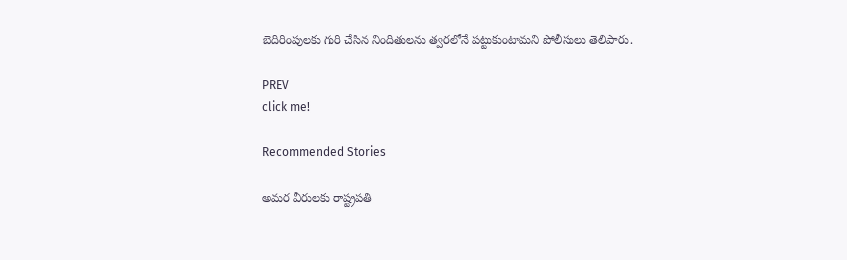బెదిరింపులకు గురి చేసిన నిందితులను త్వరలోనే పట్టుకుంటామని పోలీసులు తెలిపారు.

PREV
click me!

Recommended Stories

అమర వీరులకు రాష్ట్రపతి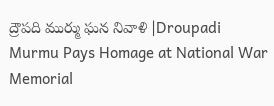ద్రౌపది ముర్ము ఘన నివాళి |Droupadi Murmu Pays Homage at National War Memorial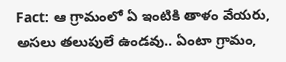Fact: ఆ గ్రామంలో ఏ ఇంటికి తాళం వేయరు, అసలు తలుపులే ఉండవు.. ఏంటా గ్రామం,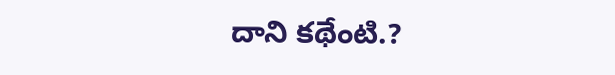దాని కథేంటి.?